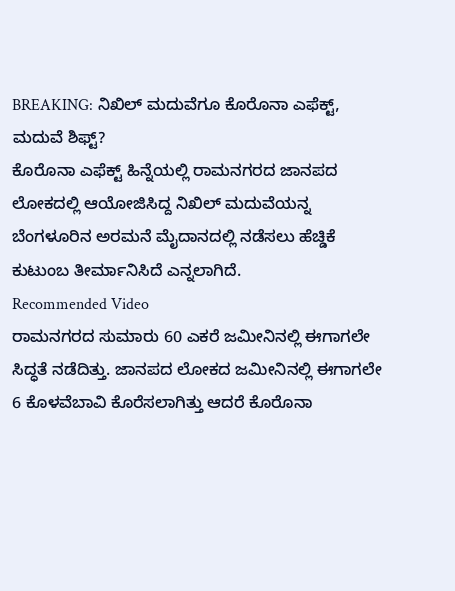BREAKING: ನಿಖಿಲ್ ಮದುವೆಗೂ ಕೊರೊನಾ ಎಫೆಕ್ಟ್, ಮದುವೆ ಶಿಫ್ಟ್?
ಕೊರೊನಾ ಎಫೆಕ್ಟ್ ಹಿನ್ನೆಯಲ್ಲಿ ರಾಮನಗರದ ಜಾನಪದ ಲೋಕದಲ್ಲಿ ಆಯೋಜಿಸಿದ್ದ ನಿಖಿಲ್ ಮದುವೆಯನ್ನ ಬೆಂಗಳೂರಿನ ಅರಮನೆ ಮೈದಾನದಲ್ಲಿ ನಡೆಸಲು ಹೆಚ್ಡಿಕೆ ಕುಟುಂಬ ತೀರ್ಮಾನಿಸಿದೆ ಎನ್ನಲಾಗಿದೆ.
Recommended Video
ರಾಮನಗರದ ಸುಮಾರು 60 ಎಕರೆ ಜಮೀನಿನಲ್ಲಿ ಈಗಾಗಲೇ ಸಿದ್ಧತೆ ನಡೆದಿತ್ತು. ಜಾನಪದ ಲೋಕದ ಜಮೀನಿನಲ್ಲಿ ಈಗಾಗಲೇ 6 ಕೊಳವೆಬಾವಿ ಕೊರೆಸಲಾಗಿತ್ತು ಆದರೆ ಕೊರೊನಾ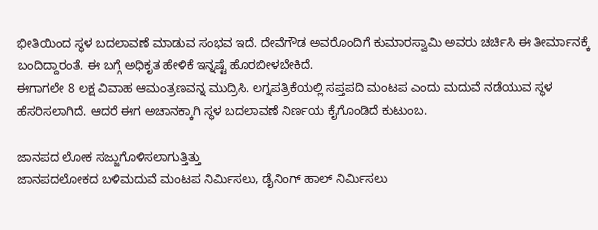ಭೀತಿಯಿಂದ ಸ್ಥಳ ಬದಲಾವಣೆ ಮಾಡುವ ಸಂಭವ ಇದೆ. ದೇವೆಗೌಡ ಅವರೊಂದಿಗೆ ಕುಮಾರಸ್ವಾಮಿ ಅವರು ಚರ್ಚಿಸಿ ಈ ತೀರ್ಮಾನಕ್ಕೆ ಬಂದಿದ್ದಾರಂತೆ. ಈ ಬಗ್ಗೆ ಅಧಿಕೃತ ಹೇಳಿಕೆ ಇನ್ನಷ್ಟೆ ಹೊರಬೀಳಬೇಕಿದೆ.
ಈಗಾಗಲೇ 8 ಲಕ್ಷ ವಿವಾಹ ಆಮಂತ್ರಣವನ್ನ ಮುದ್ರಿಸಿ. ಲಗ್ನಪತ್ರಿಕೆಯಲ್ಲಿ ಸಪ್ತಪದಿ ಮಂಟಪ ಎಂದು ಮದುವೆ ನಡೆಯುವ ಸ್ಥಳ ಹೆಸರಿಸಲಾಗಿದೆ. ಆದರೆ ಈಗ ಅಚಾನಕ್ಕಾಗಿ ಸ್ಥಳ ಬದಲಾವಣೆ ನಿರ್ಣಯ ಕೈಗೊಂಡಿದೆ ಕುಟುಂಬ.

ಜಾನಪದ ಲೋಕ ಸಜ್ಜುಗೊಳಿಸಲಾಗುತ್ತಿತ್ತು
ಜಾನಪದಲೋಕದ ಬಳಿಮದುವೆ ಮಂಟಪ ನಿರ್ಮಿಸಲು, ಡೈನಿಂಗ್ ಹಾಲ್ ನಿರ್ಮಿಸಲು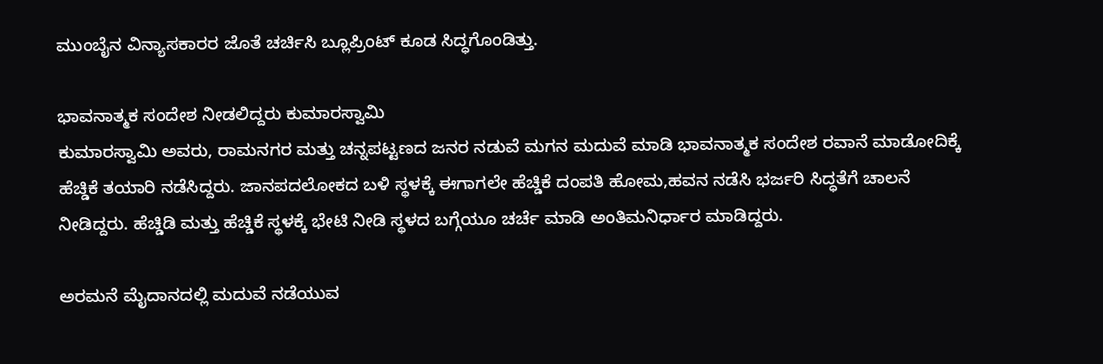ಮುಂಬೈನ ವಿನ್ಯಾಸಕಾರರ ಜೊತೆ ಚರ್ಚಿಸಿ ಬ್ಲೂಪ್ರಿಂಟ್ ಕೂಡ ಸಿದ್ಧಗೊಂಡಿತ್ತು.

ಭಾವನಾತ್ಮಕ ಸಂದೇಶ ನೀಡಲಿದ್ದರು ಕುಮಾರಸ್ವಾಮಿ
ಕುಮಾರಸ್ವಾಮಿ ಅವರು, ರಾಮನಗರ ಮತ್ತು ಚನ್ನಪಟ್ಟಣದ ಜನರ ನಡುವೆ ಮಗನ ಮದುವೆ ಮಾಡಿ ಭಾವನಾತ್ಮಕ ಸಂದೇಶ ರವಾನೆ ಮಾಡೋದಿಕ್ಕೆ ಹೆಚ್ಡಿಕೆ ತಯಾರಿ ನಡೆಸಿದ್ದರು. ಜಾನಪದಲೋಕದ ಬಳಿ ಸ್ಥಳಕ್ಕೆ ಈಗಾಗಲೇ ಹೆಚ್ಡಿಕೆ ದಂಪತಿ ಹೋಮ,ಹವನ ನಡೆಸಿ ಭರ್ಜರಿ ಸಿದ್ಧತೆಗೆ ಚಾಲನೆ ನೀಡಿದ್ದರು. ಹೆಚ್ಡಿಡಿ ಮತ್ತು ಹೆಚ್ಡಿಕೆ ಸ್ಥಳಕ್ಕೆ ಭೇಟಿ ನೀಡಿ ಸ್ಥಳದ ಬಗ್ಗೆಯೂ ಚರ್ಚೆ ಮಾಡಿ ಅಂತಿಮನಿರ್ಧಾರ ಮಾಡಿದ್ದರು.

ಅರಮನೆ ಮೈದಾನದಲ್ಲಿ ಮದುವೆ ನಡೆಯುವ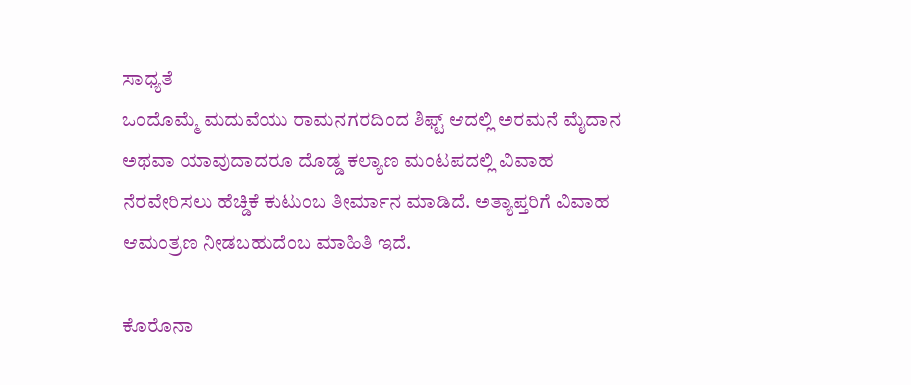ಸಾಧ್ಯತೆ
ಒಂದೊಮ್ಮೆ ಮದುವೆಯು ರಾಮನಗರದಿಂದ ಶಿಫ್ಟ್ ಆದಲ್ಲಿ ಅರಮನೆ ಮೈದಾನ ಅಥವಾ ಯಾವುದಾದರೂ ದೊಡ್ಡ ಕಲ್ಯಾಣ ಮಂಟಪದಲ್ಲಿ ವಿವಾಹ ನೆರವೇರಿಸಲು ಹೆಚ್ಡಿಕೆ ಕುಟುಂಬ ತೀರ್ಮಾನ ಮಾಡಿದೆ. ಅತ್ಯಾಪ್ತರಿಗೆ ವಿವಾಹ ಆಮಂತ್ರಣ ನೀಡಬಹುದೆಂಬ ಮಾಹಿತಿ ಇದೆ.

ಕೊರೊನಾ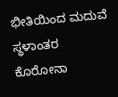ಭೀತಿಯಿಂದ ಮದುವೆ ಸ್ಥಳಾಂತರ
ಕೊರೋನಾ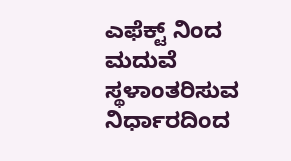ಎಫೆಕ್ಟ್ ನಿಂದ ಮದುವೆ ಸ್ಥಳಾಂತರಿಸುವ ನಿರ್ಧಾರದಿಂದ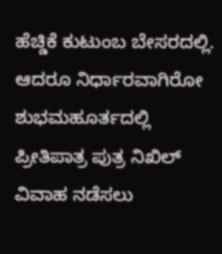ಹೆಚ್ಡಿಕೆ ಕುಟುಂಬ ಬೇಸರದಲ್ಲಿ. ಆದರೂ ನಿರ್ಧಾರವಾಗಿರೋ ಶುಭಮಹೂರ್ತದಲ್ಲಿ ಪ್ರೀತಿಪಾತ್ರ ಪುತ್ರ ನಿಖಿಲ್ ವಿವಾಹ ನಡೆಸಲು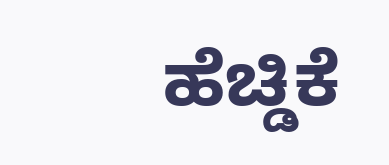ಹೆಚ್ಡಿಕೆ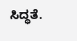ಸಿದ್ಧತೆ.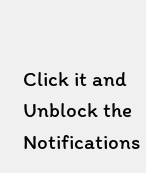Click it and Unblock the Notifications